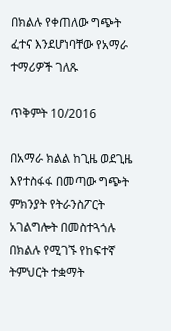በክልሉ የቀጠለው ግጭት ፈተና እንደሆነባቸው የአማራ ተማሪዎች ገለጹ

ጥቅምት 10/2016

በአማራ ክልል ከጊዜ ወደጊዜ እየተስፋፋ በመጣው ግጭት ምክንያት የትራንስፖርት አገልግሎት በመስተጓጎሉ በክልሉ የሚገኙ የከፍተኛ ትምህርት ተቋማት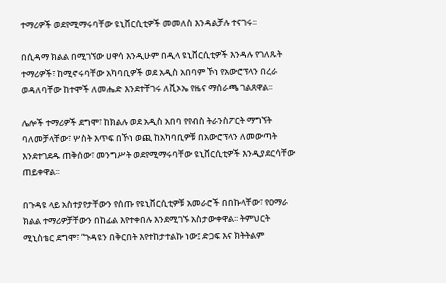ተማሪዎች ወደየሚማሩባቸው ዩኒቨርሲቲዎች መመለስ እንዳልቻሉ ተናገሩ፡፡

በሲዳማ ክልል በሚገኘው ሀዋሳ እንዲሁም በዲላ ዩኒቨርሲቲዎች እንዳሉ የገለጹት ተማሪዎች፣ ከሚኖሩባቸው አካባቢዎች ወደ አዲስ አበባም ኾነ የአውሮፕላን በረራ ወዳለባቸው ከተሞች ለመሔድ እንደተቸገሩ ለቪኦኤ የዜና ማሰራጫ ገልጸዋል፡፡

ሌሎች ተማሪዎች ደግሞ፣ ከክልሉ ወደ አዲስ አበባ የየብስ ትራንስፖርት ማግኘት ባለመቻላቸው፣ ሦስት እጥፍ በኾነ ወጪ ከአካባቢዎቹ በአውሮፕላን ለመውጣት እንደተገደዱ ጠቅሰው፣ መንግሥት ወደየሚማሩባቸው ዩኒቨርሲቲዎች እንዲያደርሳቸው ጠይቀዋል፡፡

በጉዳዩ ላይ አስተያየታቸውን የሰጡ የዩኒቨርሲቲዎቹ አመራሮች በበኩላቸው፣ የዐማራ ክልል ተማሪዎቻቸውን በከፊል እየተቀበሉ እንደሚገኙ አስታውቀዋል፡፡ ትምህርት ሚኒስቴር ደግሞ፣ “ጉዳዩን በቅርበት እየተከታተልኩ ነው፤ ድጋፍ እና ክትትልም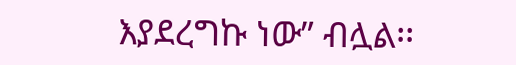እያደረግኩ ነው” ብሏል፡፡